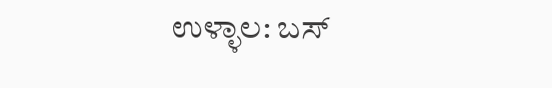ಉಳ್ಳಾಲ: ಬಸ್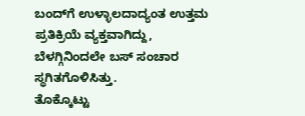ಬಂದ್‍ಗೆ ಉಳ್ಳಾಲದಾದ್ಯಂತ ಉತ್ತಮ ಪ್ರತಿಕ್ರಿಯೆ ವ್ಯಕ್ತವಾಗಿದ್ದು, ಬೆಳಗ್ಗಿನಿಂದಲೇ ಬಸ್ ಸಂಚಾರ ಸ್ಥಗಿತಗೊಳಿಸಿತ್ತು.
ತೊಕ್ಕೊಟ್ಟು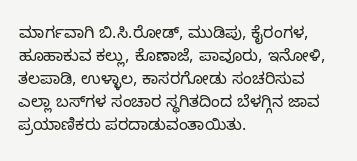ಮಾರ್ಗವಾಗಿ ಬಿ.ಸಿ.ರೋಡ್, ಮುಡಿಪು, ಕೈರಂಗಳ, ಹೂಹಾಕುವ ಕಲ್ಲು, ಕೊಣಾಜೆ, ಪಾವೂರು, ಇನೋಳಿ, ತಲಪಾಡಿ, ಉಳ್ಳಾಲ, ಕಾಸರಗೋಡು ಸಂಚರಿಸುವ ಎಲ್ಲಾ ಬಸ್‍ಗಳ ಸಂಚಾರ ಸ್ಥಗಿತದಿಂದ ಬೆಳಗ್ಗಿನ ಜಾವ ಪ್ರಯಾಣಿಕರು ಪರದಾಡುವಂತಾಯಿತು.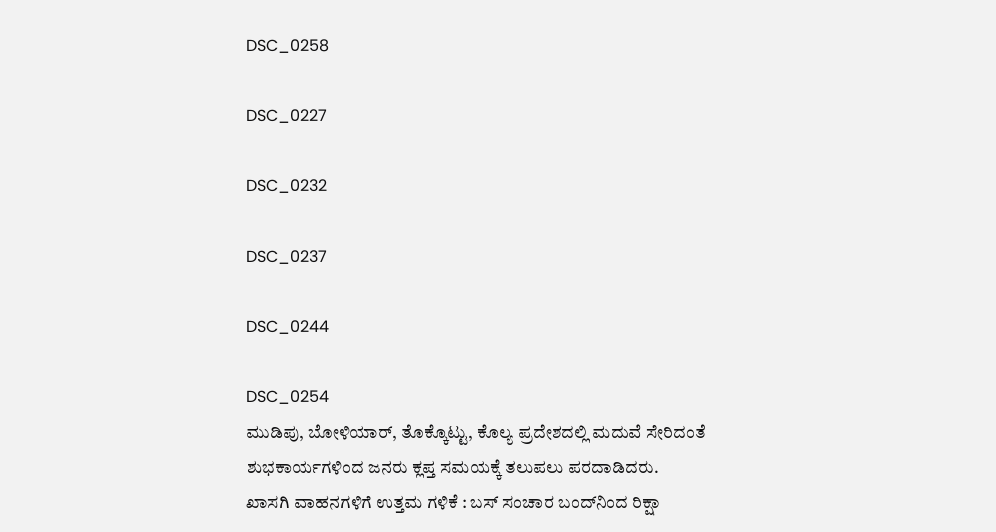DSC_0258

DSC_0227

DSC_0232

DSC_0237

DSC_0244

DSC_0254
ಮುಡಿಪು, ಬೋಳಿಯಾರ್, ತೊಕ್ಕೊಟ್ಟು, ಕೊಲ್ಯ ಪ್ರದೇಶದಲ್ಲಿ ಮದುವೆ ಸೇರಿದಂತೆ ಶುಭಕಾರ್ಯಗಳಿಂದ ಜನರು ಕ್ಲಪ್ತ ಸಮಯಕ್ಕೆ ತಲುಪಲು ಪರದಾಡಿದರು.
ಖಾಸಗಿ ವಾಹನಗಳಿಗೆ ಉತ್ತಮ ಗಳಿಕೆ : ಬಸ್ ಸಂಚಾರ ಬಂದ್‍ನಿಂದ ರಿಕ್ಷಾ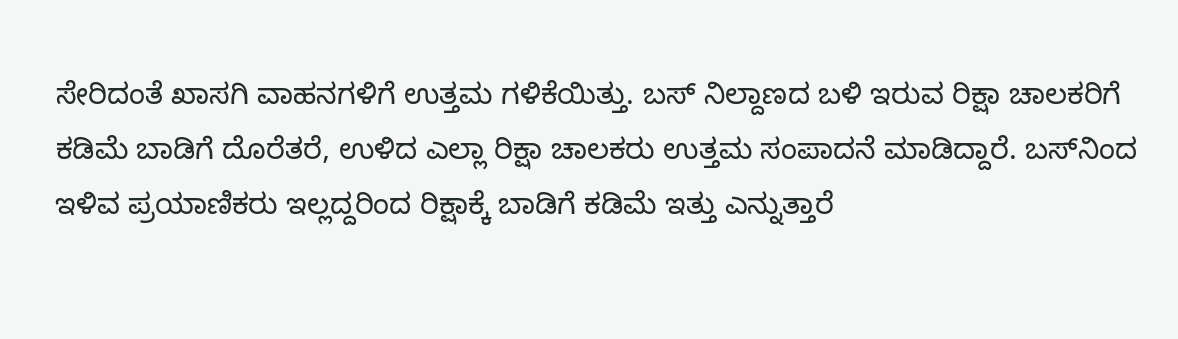ಸೇರಿದಂತೆ ಖಾಸಗಿ ವಾಹನಗಳಿಗೆ ಉತ್ತಮ ಗಳಿಕೆಯಿತ್ತು. ಬಸ್ ನಿಲ್ದಾಣದ ಬಳಿ ಇರುವ ರಿಕ್ಷಾ ಚಾಲಕರಿಗೆ ಕಡಿಮೆ ಬಾಡಿಗೆ ದೊರೆತರೆ, ಉಳಿದ ಎಲ್ಲಾ ರಿಕ್ಷಾ ಚಾಲಕರು ಉತ್ತಮ ಸಂಪಾದನೆ ಮಾಡಿದ್ದಾರೆ. ಬಸ್‍ನಿಂದ ಇಳಿವ ಪ್ರಯಾಣಿಕರು ಇಲ್ಲದ್ದರಿಂದ ರಿಕ್ಷಾಕ್ಕೆ ಬಾಡಿಗೆ ಕಡಿಮೆ ಇತ್ತು ಎನ್ನುತ್ತಾರೆ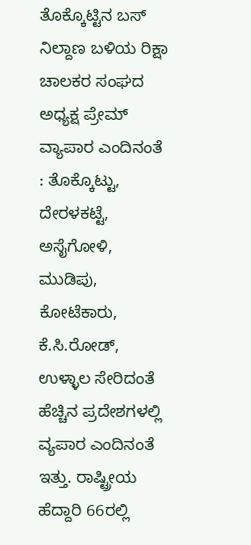ತೊಕ್ಕೊಟ್ಟಿನ ಬಸ್ ನಿಲ್ದಾಣ ಬಳಿಯ ರಿಕ್ಷಾ ಚಾಲಕರ ಸಂಘದ ಅಧ್ಯಕ್ಷ ಪ್ರೇಮ್
ವ್ಯಾಪಾರ ಎಂದಿನಂತೆ : ತೊಕ್ಕೊಟ್ಟು, ದೇರಳಕಟ್ಟೆ, ಅಸೈಗೋಳಿ, ಮುಡಿಪು, ಕೋಟೆಕಾರು, ಕೆ.ಸಿ.ರೋಡ್, ಉಳ್ಳಾಲ ಸೇರಿದಂತೆ ಹೆಚ್ಚಿನ ಪ್ರದೇಶಗಳಲ್ಲಿ ವ್ಯಪಾರ ಎಂದಿನಂತೆ ಇತ್ತು. ರಾಷ್ಟ್ರೀಯ ಹೆದ್ದಾರಿ 66ರಲ್ಲಿ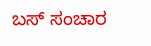ಬಸ್ ಸಂಚಾರ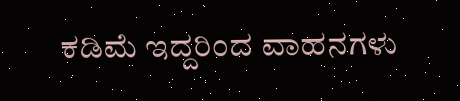ಕಡಿಮೆ ಇದ್ದರಿಂದ ವಾಹನಗಳು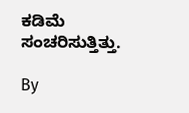ಕಡಿಮೆ ಸಂಚರಿಸುತ್ತಿತ್ತು.

By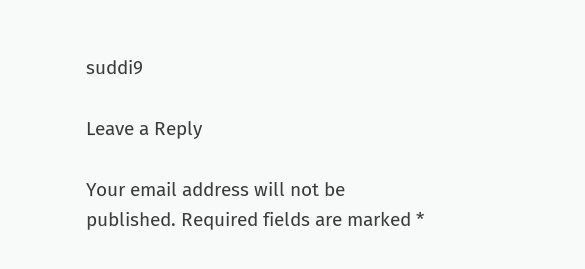suddi9

Leave a Reply

Your email address will not be published. Required fields are marked *